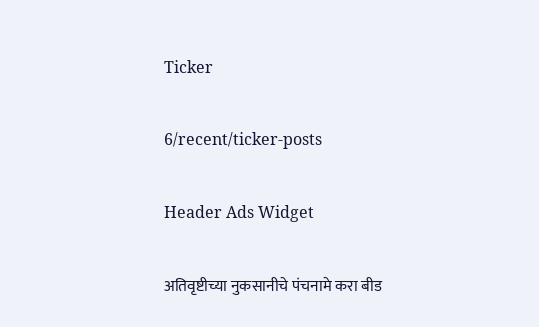Ticker

6/recent/ticker-posts

Header Ads Widget

अतिवृष्टीच्या नुकसानीचे पंचनामे करा बीड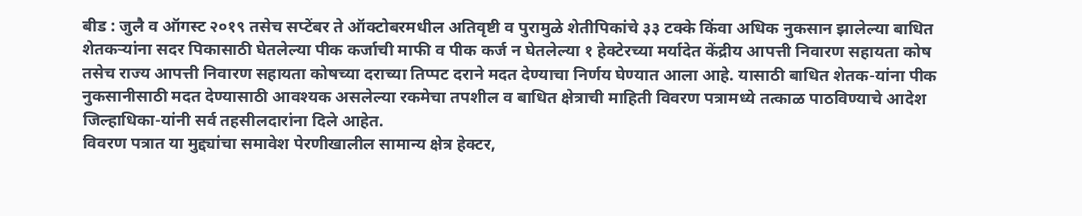बीड : जुलै व ऑगस्ट २०१९ तसेच सप्टेंबर ते ऑक्टोबरमधील अतिवृष्टी व पुरामुळे शेतीपिकांचे ३३ टक्के किंवा अधिक नुकसान झालेल्या बाधित शेतकऱ्यांना सदर पिकासाठी घेतलेल्या पीक कर्जाची माफी व पीक कर्ज न घेतलेल्या १ हेक्टेरच्या मर्यादेत केंद्रीय आपत्ती निवारण सहायता कोष तसेच राज्य आपत्ती निवारण सहायता कोषच्या दराच्या तिप्पट दराने मदत देण्याचा निर्णय घेण्यात आला आहे. यासाठी बाधित शेतक-यांना पीक नुकसानीसाठी मदत देण्यासाठी आवश्यक असलेल्या रकमेचा तपशील व बाधित क्षेत्राची माहिती विवरण पत्रामध्ये तत्काळ पाठविण्याचे आदेश जिल्हाधिका-यांनी सर्व तहसीलदारांना दिले आहेत.
विवरण पत्रात या मुद्द्यांचा समावेश पेरणीखालील सामान्य क्षेत्र हेक्टर,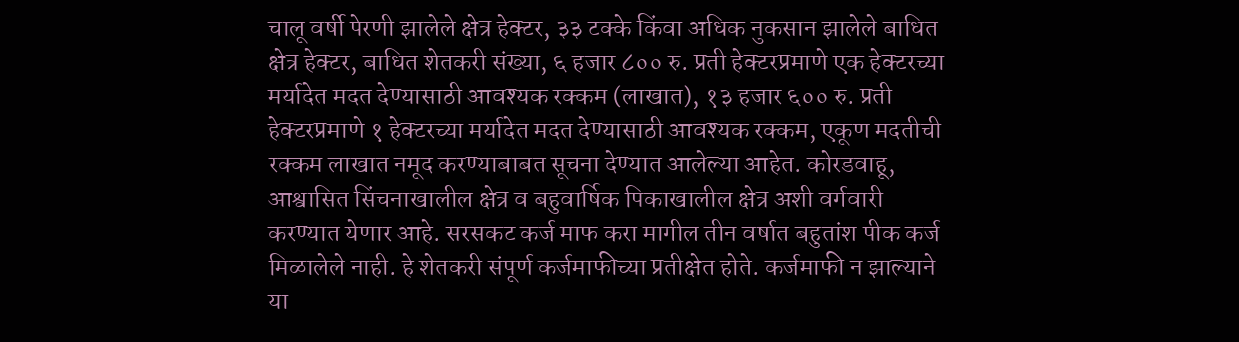चालू वर्षी पेरणी झालेले क्षेत्र हेक्टर, ३३ टक्के किंवा अधिक नुकसान झालेले बाधित क्षेत्र हेक्टर, बाधित शेतकरी संख्या, ६ हजार ८०० रु. प्रती हेक्टरप्रमाणे एक हेक्टरच्या मर्यादेत मदत देण्यासाठी आवश्यक रक्कम (लाखात), १३ हजार ६०० रु. प्रती हेक्टरप्रमाणे १ हेक्टरच्या मर्यादेत मदत देण्यासाठी आवश्यक रक्कम, एकूण मदतीची रक्कम लाखात नमूद करण्याबाबत सूचना देण्यात आलेल्या आहेत. कोरडवाहू, आश्वासित सिंचनाखालील क्षेत्र व बहुवार्षिक पिकाखालील क्षेत्र अशी वर्गवारी करण्यात येणार आहे. सरसकट कर्ज माफ करा मागील तीन वर्षात बहुतांश पीक कर्ज मिळालेले नाही. हे शेतकरी संपूर्ण कर्जमाफीच्या प्रतीक्षेत होते. कर्जमाफी न झाल्याने या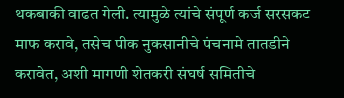थकबाकी वाढत गेली. त्यामुळे त्यांचे संपूर्ण कर्ज सरसकट माफ करावे, तसेच पीक नुकसानीचे पंचनामे तातडीने करावेत, अशी मागणी शेतकरी संघर्ष समितीचे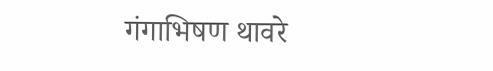गंगाभिषण थावरे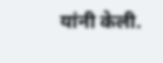यांनी केली.